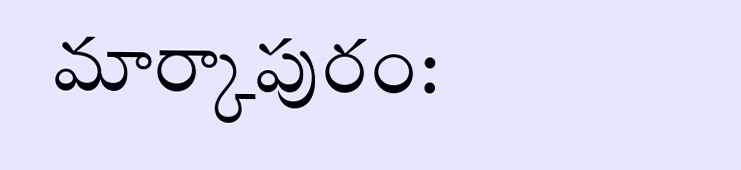మార్కాపురం: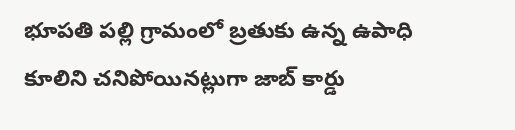భూపతి పల్లి గ్రామంలో బ్రతుకు ఉన్న ఉపాధి కూలిని చనిపోయినట్లుగా జాబ్ కార్డు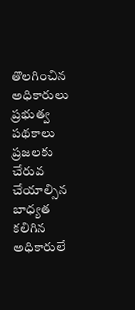తొలగించిన అధికారులు
ప్రభుత్వ పథకాలు ప్రజలకు చేరువ చేయాల్సిన బాధ్యత కలిగిన అధికారులే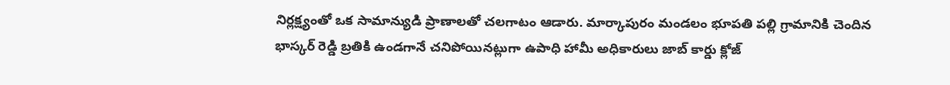నిర్లక్ష్యంతో ఒక సామాన్యుడి ప్రాణాలతో చలగాటం ఆడారు. మార్కాపురం మండలం భూపతి పల్లి గ్రామానికి చెందిన భాస్కర్ రెడ్డి బ్రతికి ఉండగానే చనిపోయినట్లుగా ఉపాధి హామీ అధికారులు జాబ్ కార్డు క్లోజ్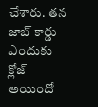చేశారు. తన జాబ్ కార్డు ఎందుకు క్లోజ్ అయిందో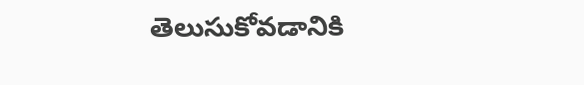తెలుసుకోవడానికి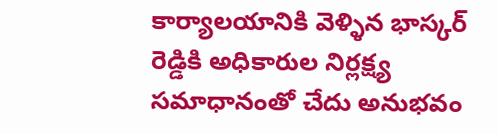కార్యాలయానికి వెళ్ళిన భాస్కర్ రెడ్డికి అధికారుల నిర్లక్ష్య సమాధానంతో చేదు అనుభవం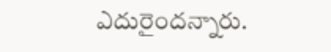ఎదురైందన్నారు.